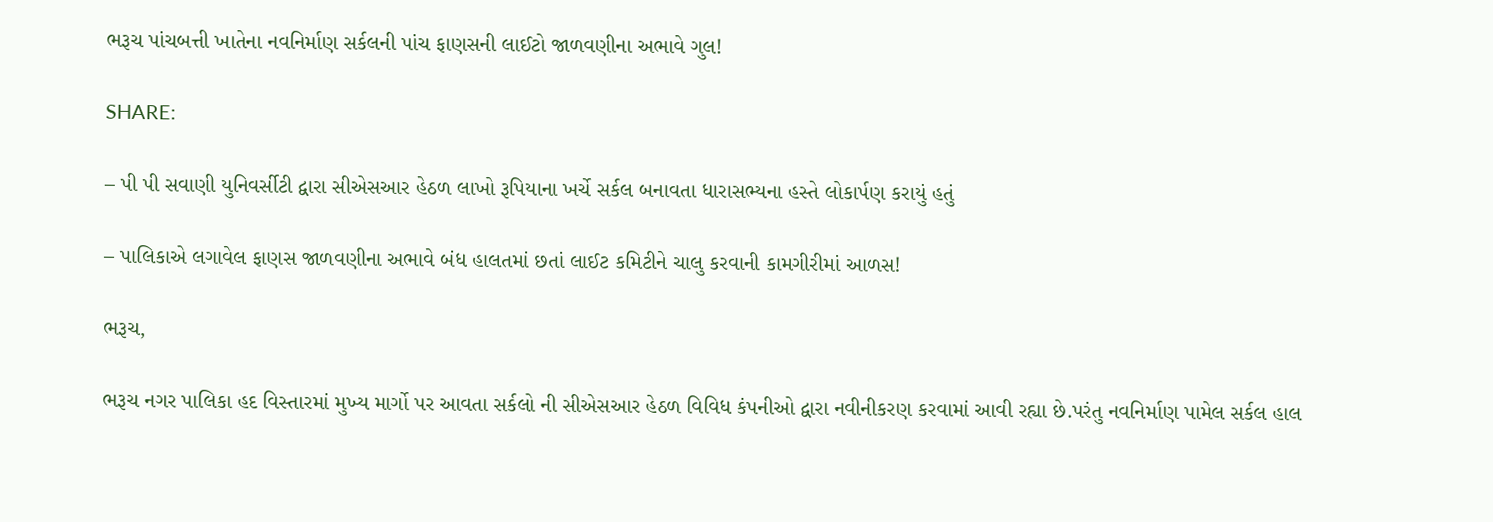ભરૂચ પાંચબત્તી ખાતેના નવનિર્માણ સર્કલની પાંચ ફાણસની લાઈટો જાળવણીના અભાવે ગુલ!

SHARE:

– પી પી સવાણી યુનિવર્સીટી દ્વારા સીએસઆર હેઠળ લાખો રૂપિયાના ખર્ચે સર્કલ બનાવતા ધારાસભ્યના હસ્તે લોકાર્પણ કરાયું હતું

– પાલિકાએ લગાવેલ ફાણસ જાળવણીના અભાવે બંધ હાલતમાં છતાં લાઈટ કમિટીને ચાલુ કરવાની કામગીરીમાં આળસ!

ભરૂચ,

ભરૂચ નગર પાલિકા હદ વિસ્તારમાં મુખ્ય માર્ગો પર આવતા સર્કલો ની સીએસઆર હેઠળ વિવિધ કંપનીઓ દ્વારા નવીનીકરણ કરવામાં આવી રહ્યા છે.પરંતુ નવનિર્માણ પામેલ સર્કલ હાલ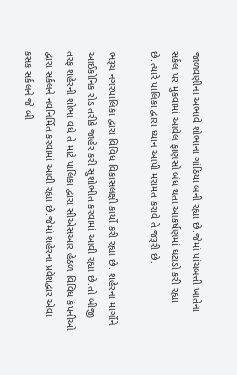જાળવણીના અભાવે શોભાના ગાંઠિયા બની રહ્યા છે.જેમાં પાંચબત્તી ખાતેના સર્કલ પર મુકવામાં આવેલ ફાણસો બંધ થતા આકર્ષણમાં ઘટાડો કરી રહ્યા છે.ત્યારે પાલિકા દ્વારા ધ્યાન આપી મરામત કરાવે તે જરૂરી છે.

ભરૂચ નગરપાલિકા દ્વારા વિવિધ વિકાસલક્ષી કાર્યો કરી રહ્યા છે. શહેરના માર્ગોને આઈકોનિક રોડ તરીકે જાહેર કરી સુશોભીત કરવામાં આવી રહ્યા છે.તો બીજી તરફ શહેરની શોભા વધે તે માટે પાલિકા દ્વારા સીએસઆર હેઠળ વિવિધ કંપનીઓ દ્વારા સર્કલને નવનિર્મિત કરવામાં આવી રહ્યા છે.જેમાં શહેરના પ્રવેશદ્વાર એવા કસક સર્કલને જે બી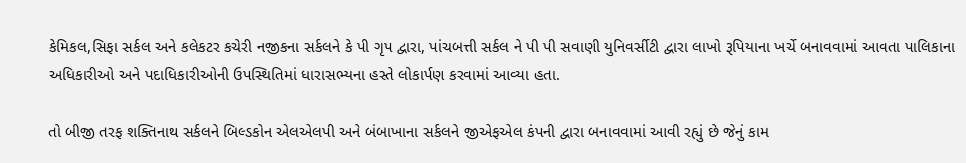કેમિકલ,સિફા સર્કલ અને કલેકટર કચેરી નજીકના સર્કલને કે પી ગૃપ દ્વારા, પાંચબત્તી સર્કલ ને પી પી સવાણી યુનિવર્સીટી દ્વારા લાખો રૂપિયાના ખર્ચે બનાવવામાં આવતા પાલિકાના અધિકારીઓ અને પદાધિકારીઓની ઉપસ્થિતિમાં ધારાસભ્યના હસ્તે લોકાર્પણ કરવામાં આવ્યા હતા.

તો બીજી તરફ શક્તિનાથ સર્કલને બિલ્ડકોન એલએલપી અને બંબાખાના સર્કલને જીએફએલ કંપની દ્વારા બનાવવામાં આવી રહ્યું છે જેનું કામ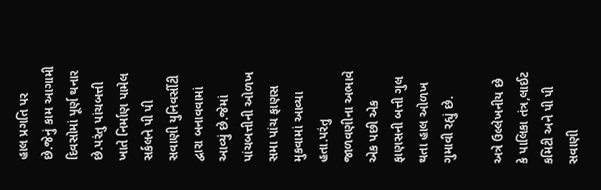હાલ પ્રગતિ પર છે.જેનું કામ આગામી દિવસોમાં પૂર્ણ થનાર છે.પરંતુ પાંચબત્તી ખાતે નિર્માણ પામેલ સર્કલને પી પી સવાણી યુનિવર્સીટી દ્વારા બનાવવામાં આવ્યું છે.જેમાં પાંચબત્તીની ઓળખ સમા પાંચ ફાણસ મુકવામાં આવ્યા હતા.પરંતુ જાળવણીના અભાવે એક પછી એક ફાણસની બત્તી ગુલ થતા હાલ ઓળખ ગુમાવી રહ્યું છે.

અત્રે ઉલ્લેખનીય છે કે પાલિકા તંત્ર,લાઈટ કમિટી અને પી પી સવાણી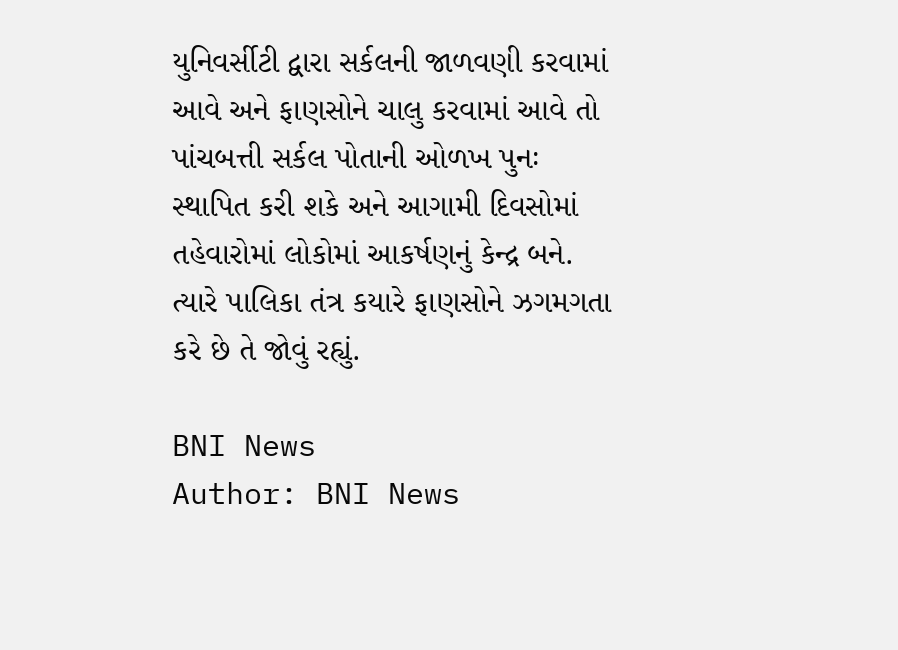યુનિવર્સીટી દ્વારા સર્કલની જાળવણી કરવામાં આવે અને ફાણસોને ચાલુ કરવામાં આવે તો પાંચબત્તી સર્કલ પોતાની ઓળખ પુનઃ સ્થાપિત કરી શકે અને આગામી દિવસોમાં તહેવારોમાં લોકોમાં આકર્ષણનું કેન્દ્ર બને. ત્યારે પાલિકા તંત્ર કયારે ફાણસોને ઝગમગતા કરે છે તે જોવું રહ્યું.

BNI News
Author: BNI News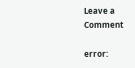Leave a Comment

error: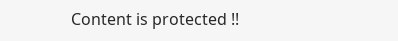Content is protected !!